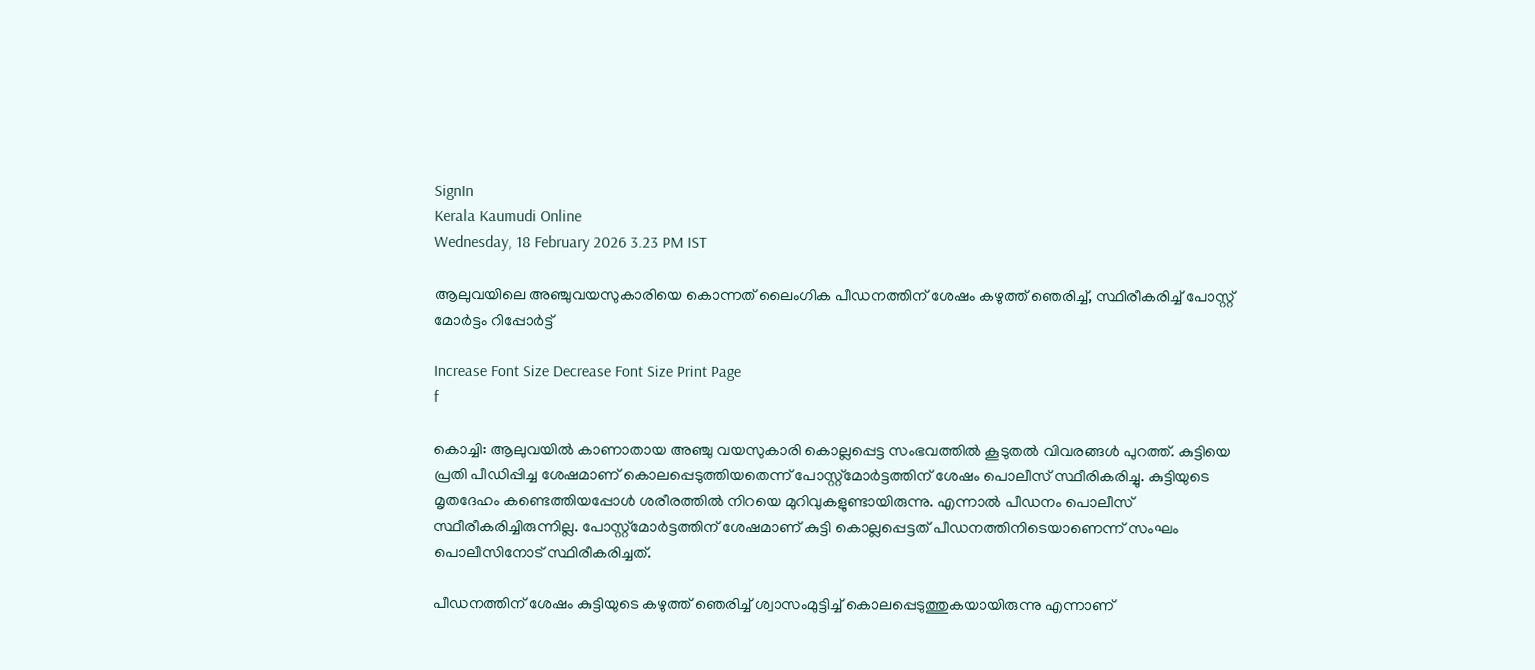SignIn
Kerala Kaumudi Online
Wednesday, 18 February 2026 3.23 PM IST

ആലുവയിലെ അഞ്ചുവയസുകാരിയെ കൊന്നത് ലൈംഗിക പീഡനത്തിന് ശേഷം കഴുത്ത് ഞെരിച്ച്, സ്ഥിരീകരിച്ച് പോസ്റ്റ് മോർട്ടം റിപ്പോർട്ട്

Increase Font Size Decrease Font Size Print Page
f

കൊച്ചി: ആലുവയിൽ കാണാതായ അഞ്ചു വയസുകാരി കൊല്ലപ്പെട്ട സംഭവത്തിൽ കൂടുതൽ വിവരങ്ങൾ പുറത്ത്. കുട്ടിയെ പ്രതി പീഡിപ്പിച്ച ശേഷമാണ് കൊലപ്പെടുത്തിയതെന്ന് പോസ്റ്റ്‌മോർട്ടത്തിന് ശേഷം പൊലീസ് സ്ഥീരികരിച്ചു. കുട്ടിയുടെ മൃതദേഹം കണ്ടെത്തിയപ്പോൾ ശരീരത്തിൽ നിറയെ മുറിവുകളുണ്ടായിരുന്നു. എന്നാൽ പീഡനം പൊലീസ് സ്ഥീരീകരിച്ചിരുന്നില്ല. പോസ്റ്റ്‌മോർട്ടത്തിന് ശേഷമാണ് കുട്ടി കൊല്ലപ്പെട്ടത് പീഡനത്തിനിടെയാണെന്ന് സംഘം പൊലീസിനോട് സ്ഥിരീകരിച്ചത്.

പീഡനത്തിന് ശേഷം കുട്ടിയുടെ കഴുത്ത് ഞെരിച്ച് ശ്വാസംമുട്ടിച്ച് കൊലപ്പെടുത്തുകയായിരുന്നു എന്നാണ്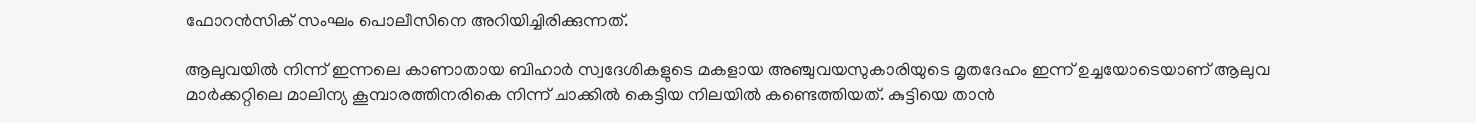ഫോറൻസിക് സംഘം പൊലീസിനെ അറിയിച്ചിരിക്കുന്നത്.

ആലുവയിൽ നിന്ന് ഇന്നലെ കാണാതായ ബിഹാർ സ്വദേശികളുടെ മകളായ അഞ്ചുവയസുകാരിയുടെ മൃതദേഹം ഇന്ന് ഉച്ചയോടെയാണ് ആലുവ മാർക്കറ്റിലെ മാലിന്യ കൂമ്പാരത്തിനരികെ നിന്ന് ചാക്കിൽ കെട്ടിയ നിലയിൽ കണ്ടെത്തിയത്. കുട്ടിയെ താൻ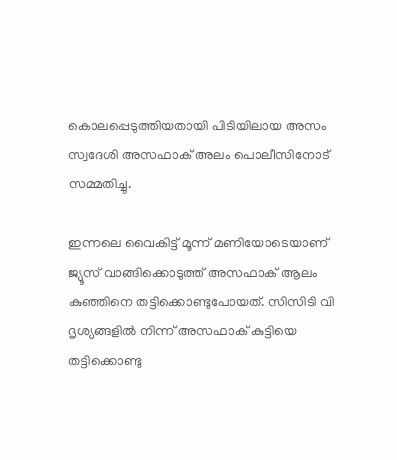കൊലപ്പെടുത്തിയതായി പിടിയിലായ അസം സ്വദേശി അസഫാക് അലം പൊലീസിനോട് സമ്മതിച്ചു.

ഇന്നലെ വൈകിട്ട് മൂന്ന് മണിയോടെയാണ് ജ്യൂസ് വാങ്ങിക്കൊടുത്ത് അസഫാക് ആലം കുഞ്ഞിനെ തട്ടിക്കൊണ്ടുപോയത്. സിസിടി വി ദൃശ്യങ്ങളിൽ നിന്ന് അസഫാക് കുട്ടിയെ തട്ടിക്കൊണ്ടു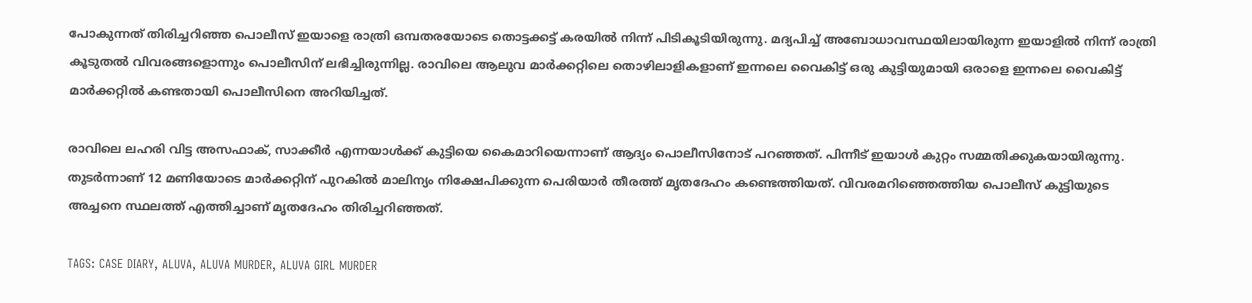പോകുന്നത് തിരിച്ചറിഞ്ഞ പൊലീസ് ഇയാളെ രാത്രി ഒമ്പതരയോടെ തൊട്ടക്കട്ട് കരയിൽ നിന്ന് പിടികൂടിയിരുന്നു. മദ്യപിച്ച് അബോധാവസ്ഥയിലായിരുന്ന ഇയാളിൽ നിന്ന് രാത്രി കൂടുതൽ വിവരങ്ങളൊന്നും പൊലീസിന് ലഭിച്ചിരുന്നില്ല. രാവിലെ ആലുവ മാർക്കറ്റിലെ തൊഴിലാളികളാണ് ഇന്നലെ വൈകിട്ട് ഒരു കുട്ടിയുമായി ഒരാളെ ഇന്നലെ വൈകിട്ട് മാർക്കറ്റിൽ കണ്ടതായി പൊലീസിനെ അറിയിച്ചത്.

രാവിലെ ലഹരി വിട്ട അസഫാക്, സാക്കീർ എന്നയാൾക്ക് കുട്ടിയെ കൈമാറിയെന്നാണ് ആദ്യം പൊലീസിനോട് പറഞ്ഞത്. പിന്നീട് ഇയാൾ കുറ്റം സമ്മതിക്കുകയായിരുന്നു. തുടർന്നാണ് 12 മണിയോടെ മാർക്കറ്റിന് പുറകിൽ മാലിന്യം നിക്ഷേപിക്കുന്ന പെരിയാർ തീരത്ത് മൃതദേഹം കണ്ടെത്തിയത്. വിവരമറിഞ്ഞെത്തിയ പൊലീസ് കുട്ടിയുടെ അച്ചനെ സ്ഥലത്ത് എത്തിച്ചാണ് മൃതദേഹം തിരിച്ചറിഞ്ഞത്.

TAGS: CASE DIARY, ALUVA, ALUVA MURDER, ALUVA GIRL MURDER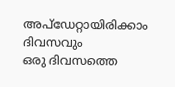അപ്ഡേറ്റായിരിക്കാം ദിവസവും
ഒരു ദിവസത്തെ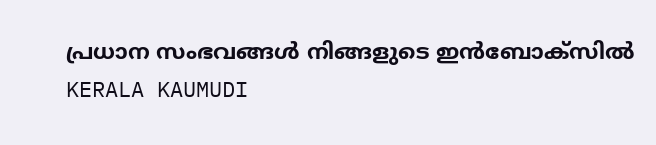പ്രധാന സംഭവങ്ങൾ നിങ്ങളുടെ ഇൻബോക്സിൽ
KERALA KAUMUDI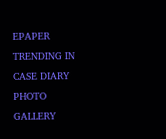EPAPER
TRENDING IN CASE DIARY
PHOTO GALLERY